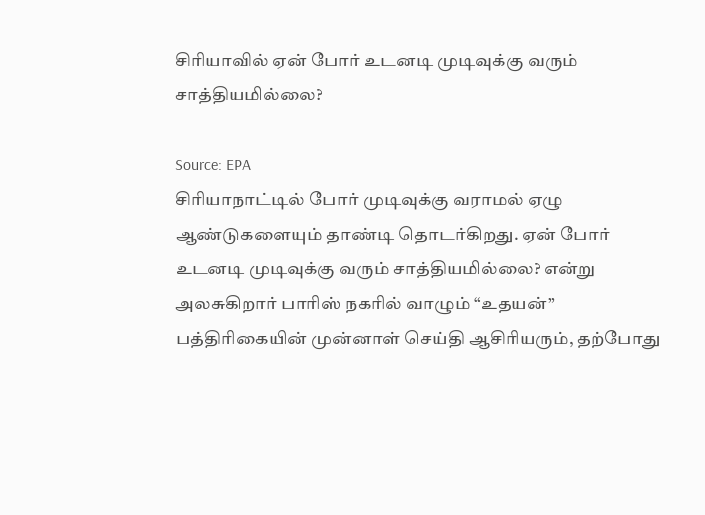சிரியாவில் ஏன் போர் உடனடி முடிவுக்கு வரும் சாத்தியமில்லை?

Source: EPA
சிரியாநாட்டில் போர் முடிவுக்கு வராமல் ஏழு ஆண்டுகளையும் தாண்டி தொடர்கிறது. ஏன் போர் உடனடி முடிவுக்கு வரும் சாத்தியமில்லை? என்று அலசுகிறார் பாரிஸ் நகரில் வாழும் “உதயன்” பத்திரிகையின் முன்னாள் செய்தி ஆசிரியரும், தற்போது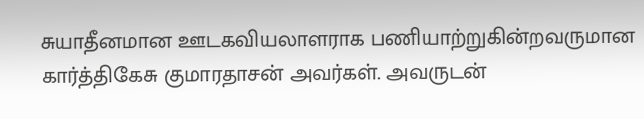சுயாதீனமான ஊடகவியலாளராக பணியாற்றுகின்றவருமான கார்த்திகேசு குமாரதாசன் அவர்கள். அவருடன்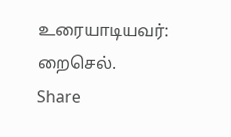உரையாடியவர்: றைசெல்.
Share